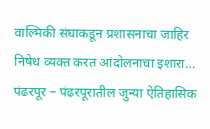वाल्मिकी संघाकडून प्रशासनाचा जाहिर निषेध व्यक्त करत आंदोलनाचा इशारा…
पंढरपूर – पंढरपूरातील जुन्या ऐतिहासिक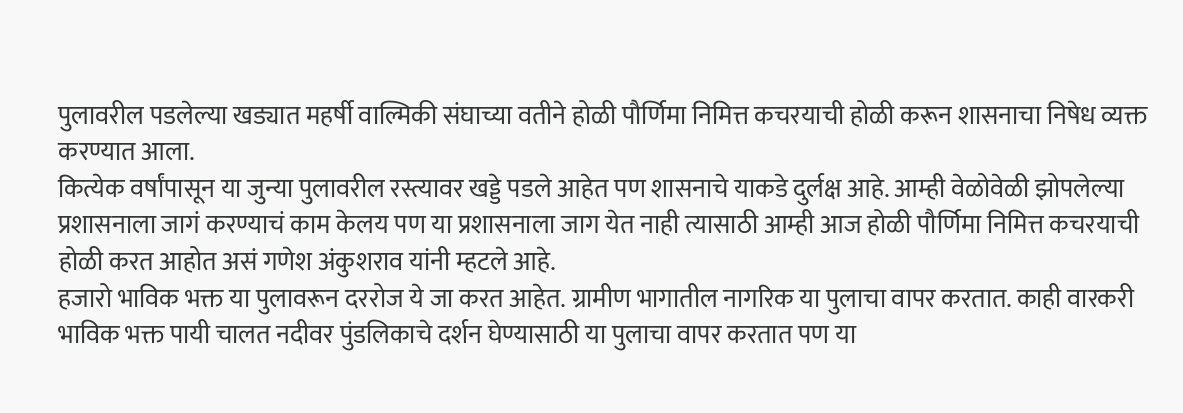पुलावरील पडलेल्या खड्यात महर्षी वाल्मिकी संघाच्या वतीने होळी पौर्णिमा निमित्त कचरयाची होळी करून शासनाचा निषेध व्यक्त करण्यात आला.
कित्येक वर्षांपासून या जुन्या पुलावरील रस्त्यावर खड्डे पडले आहेत पण शासनाचे याकडे दुर्लक्ष आहे. आम्ही वेळोवेळी झोपलेल्या प्रशासनाला जागं करण्याचं काम केलय पण या प्रशासनाला जाग येत नाही त्यासाठी आम्ही आज होळी पौर्णिमा निमित्त कचरयाची होळी करत आहोत असं गणेश अंकुशराव यांनी म्हटले आहे.
हजारो भाविक भक्त या पुलावरून दररोज ये जा करत आहेत. ग्रामीण भागातील नागरिक या पुलाचा वापर करतात. काही वारकरी भाविक भक्त पायी चालत नदीवर पुंडलिकाचे दर्शन घेण्यासाठी या पुलाचा वापर करतात पण या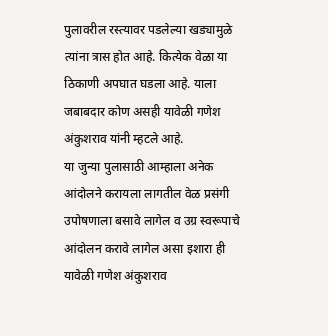पुलावरील रस्त्यावर पडलेल्या खड्यामुळे त्यांना त्रास होत आहे. कित्येक वेळा या ठिकाणी अपघात घडला आहे. याला जबाबदार कोण असही यावेळी गणेश अंकुशराव यांनी म्हटले आहे.
या जुन्या पुलासाठी आम्हाला अनेक आंदोलने करायला लागतील वेळ प्रसंगी उपोषणाला बसावे लागेल व उग्र स्वरूपाचे आंदोलन करावे लागेल असा इशारा ही यावेळी गणेश अंकुशराव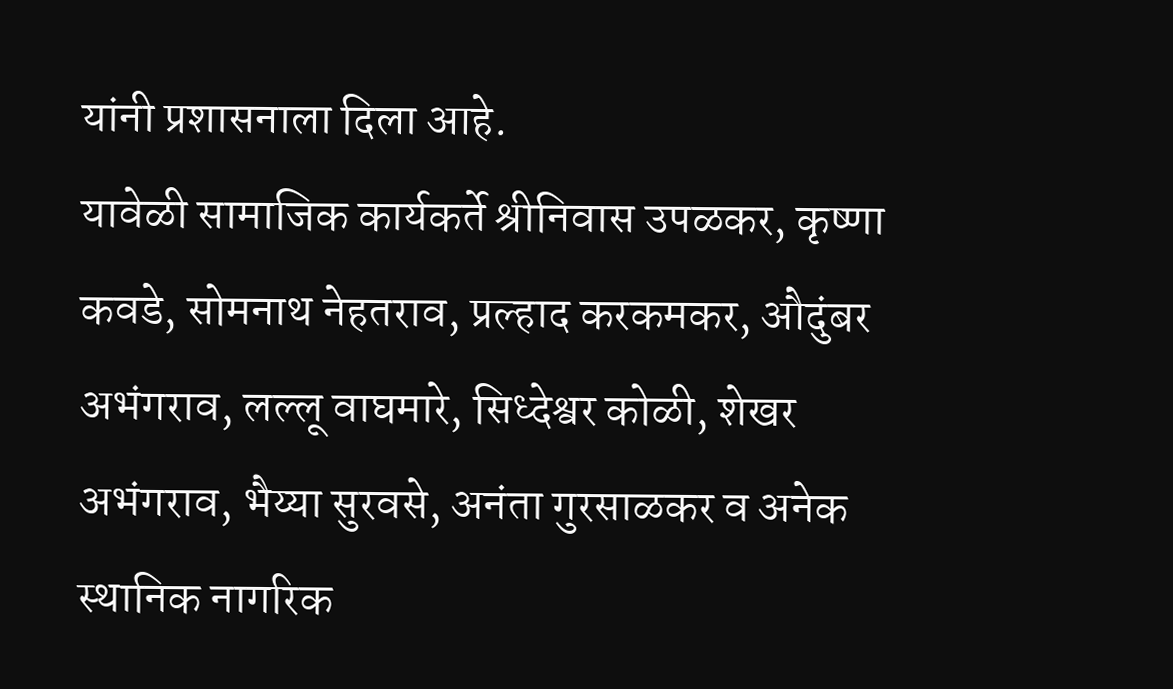यांनी प्रशासनाला दिला आहे.
यावेळी सामाजिक कार्यकर्ते श्रीनिवास उपळकर, कृष्णा कवडे, सोमनाथ नेहतराव, प्रल्हाद करकमकर, औदुंबर अभंगराव, लल्लू वाघमारे, सिध्देश्वर कोळी, शेखर अभंगराव, भैय्या सुरवसे, अनंता गुरसाळकर व अनेक स्थानिक नागरिक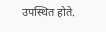उपस्थित होते.